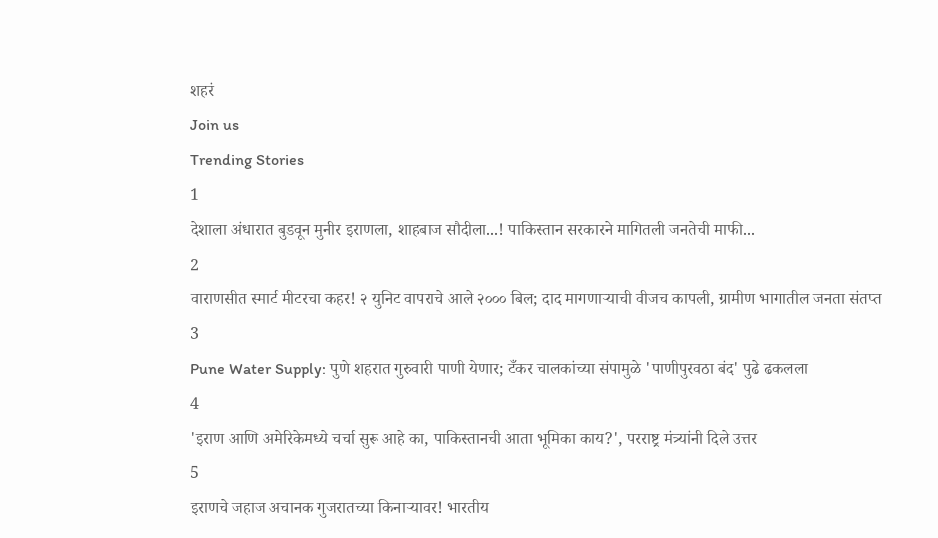शहरं
Join us
Trending Stories
1
देशाला अंधारात बुडवून मुनीर इराणला, शाहबाज सौदीला...! पाकिस्तान सरकारने मागितली जनतेची माफी...
2
वाराणसीत स्मार्ट मीटरचा कहर! २ युनिट वापराचे आले २००० बिल; दाद मागणाऱ्याची वीजच कापली, ग्रामीण भागातील जनता संतप्त
3
Pune Water Supply: पुणे शहरात गुरुवारी पाणी येणार; टँकर चालकांच्या संपामुळे 'पाणीपुरवठा बंद' पुढे ढकलला
4
'इराण आणि अमेरिकेमध्ये चर्चा सुरू आहे का, पाकिस्तानची आता भूमिका काय?', परराष्ट्र मंत्र्यांनी दिले उत्तर
5
इराणचे जहाज अचानक गुजरातच्या किनाऱ्यावर! भारतीय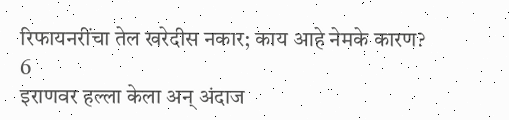रिफायनरींचा तेल खरेदीस नकार; काय आहे नेमके कारण?
6
इराणवर हल्ला केला अन् अंदाज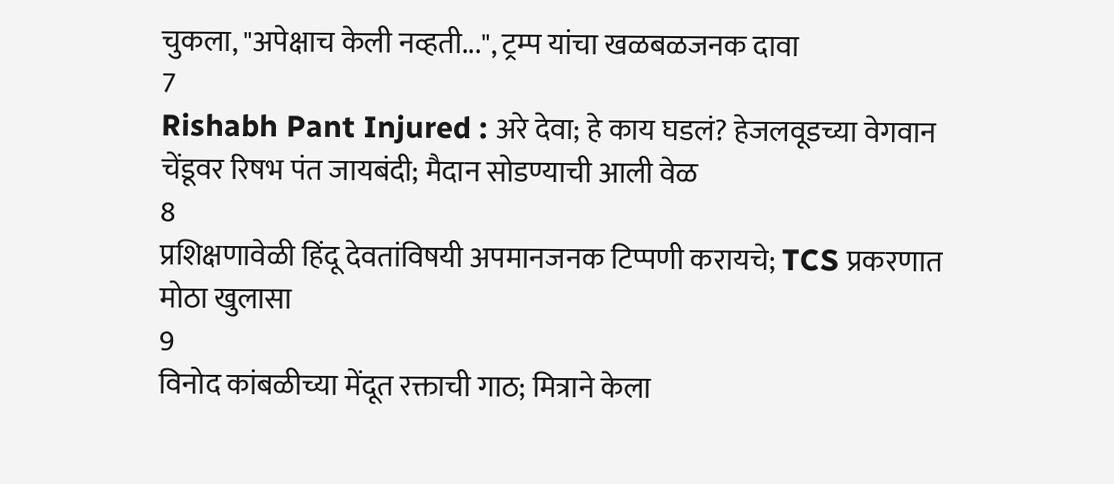चुकला, "अपेक्षाच केली नव्हती...", ट्रम्प यांचा खळबळजनक दावा
7
Rishabh Pant Injured : अरे देवा; हे काय घडलं? हेजलवूडच्या वेगवान चेंडूवर रिषभ पंत जायबंदी; मैदान सोडण्याची आली वेळ
8
प्रशिक्षणावेळी हिंदू देवतांविषयी अपमानजनक टिप्पणी करायचे; TCS प्रकरणात मोठा खुलासा
9
विनोद कांबळीच्या मेंदूत रक्ताची गाठ; मित्राने केला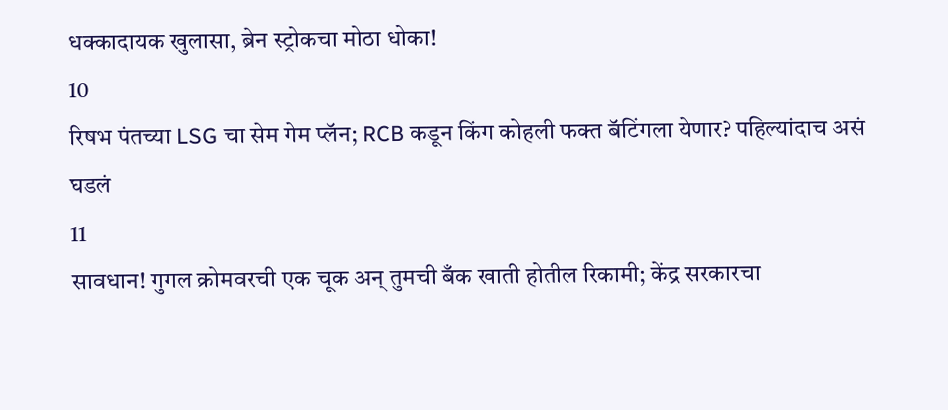धक्कादायक खुलासा, ब्रेन स्ट्रोकचा मोठा धोका!
10
रिषभ पंतच्या LSG चा सेम गेम प्लॅन; RCB कडून किंग कोहली फक्त बॅटिंगला येणार? पहिल्यांदाच असं घडलं
11
सावधान! गुगल क्रोमवरची एक चूक अन् तुमची बँक खाती होतील रिकामी; केंद्र सरकारचा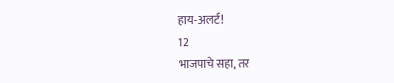हाय-अलर्ट!
12
भाजपाचे सहा, तर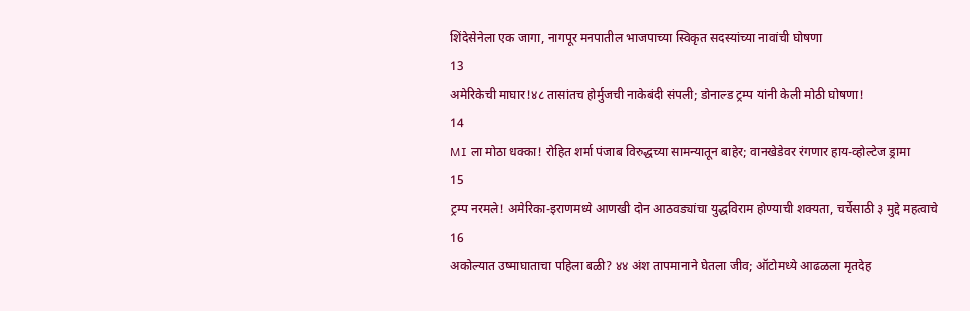शिंदेसेनेला एक जागा, नागपूर मनपातील भाजपाच्या स्विकृत सदस्यांच्या नावांची घोषणा
13
अमेरिकेची माघार!४८ तासांतच होर्मुजची नाकेबंदी संपली; डोनाल्ड ट्रम्प यांनी केली मोठी घोषणा!
14
MI ला मोठा धक्का! रोहित शर्मा पंजाब विरुद्धच्या सामन्यातून बाहेर; वानखेडेवर रंगणार हाय-व्होल्टेज ड्रामा
15
ट्रम्प नरमले! अमेरिका-इराणमध्ये आणखी दोन आठवड्यांचा युद्धविराम होण्याची शक्यता, चर्चेसाठी ३ मुद्दे महत्वाचे
16
अकोल्यात उष्माघाताचा पहिला बळी? ४४ अंश तापमानाने घेतला जीव; ऑटोमध्ये आढळला मृतदेह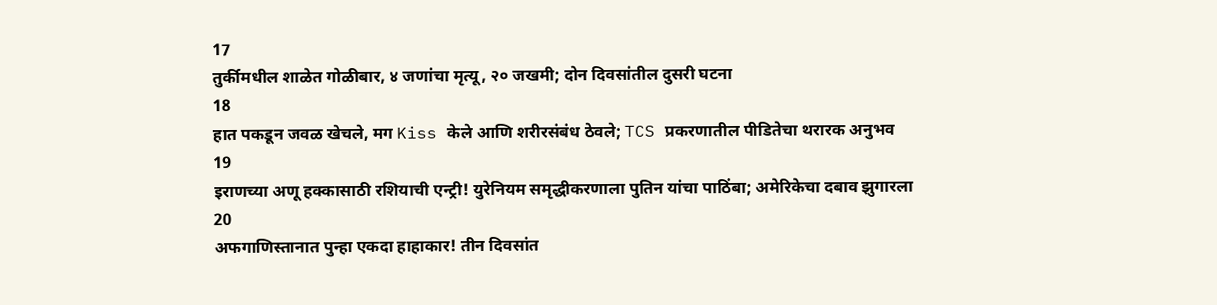17
तुर्कीमधील शाळेत गोळीबार, ४ जणांचा मृत्यू, २० जखमी; दोन दिवसांतील दुसरी घटना
18
हात पकडून जवळ खेचले, मग Kiss केले आणि शरीरसंबंध ठेवले; TCS प्रकरणातील पीडितेचा थरारक अनुभव
19
इराणच्या अणू हक्कासाठी रशियाची एन्ट्री! युरेनियम समृद्धीकरणाला पुतिन यांचा पाठिंबा; अमेरिकेचा दबाव झुगारला
20
अफगाणिस्तानात पुन्हा एकदा हाहाकार! तीन दिवसांत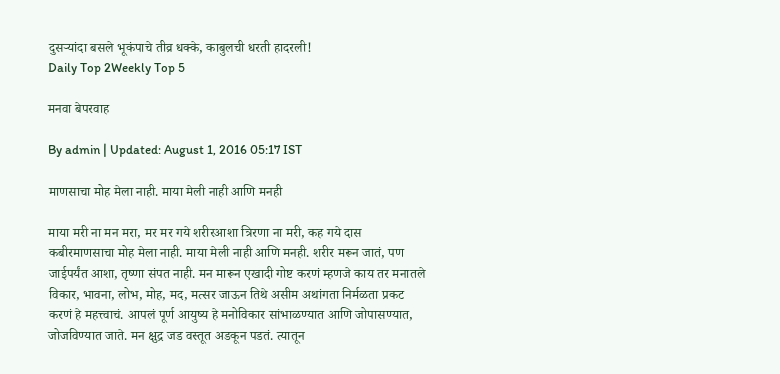दुसऱ्यांदा बसले भूकंपाचे तीव्र धक्के, काबुलची धरती हादरली!
Daily Top 2Weekly Top 5

मनवा बेपरवाह

By admin | Updated: August 1, 2016 05:17 IST

माणसाचा मोह मेला नाही. माया मेली नाही आणि मनही

माया मरी ना मन मरा, मर मर गये शरीरआशा त्रिरणा ना मरी, कह गये दास कबीरमाणसाचा मोह मेला नाही. माया मेली नाही आणि मनही. शरीर मरून जातं, पण जाईपर्यंत आशा, तृष्णा संपत नाही. मन मारून एखादी गोष्ट करणं म्हणजे काय तर मनातले विकार, भावना, लोभ, मोह, मद, मत्सर जाऊन तिथे असीम अथांगता निर्मळता प्रकट करणं हे महत्त्वाचं. आपलं पूर्ण आयुष्य हे मनोविकार सांभाळण्यात आणि जोपासण्यात, जोजविण्यात जाते. मन क्षुद्र जड वस्तूत अडकून पडतं. त्यातून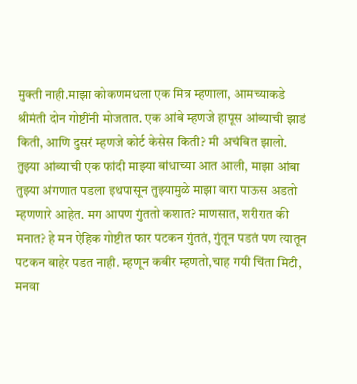मुक्ती नाही.माझा कोकणमधला एक मित्र म्हणाला, आमच्याकडे श्रीमंती दोन गोष्टींनी मोजतात. एक आंबे म्हणजे हापूस आंब्याची झाडं किती, आणि दुसरं म्हणजे कोर्ट केसेस किती? मी अचंबित झालो. तुझ्या आंब्याची एक फांदी माझ्या बांधाच्या आत आली, माझा आंबा तुझ्या अंगणात पडला इथपासून तुझ्यामुळे माझा वारा पाऊस अडतो म्हणणारे आहेत. मग आपण गुंततो कशात? माणसात, शरीरात की मनात? हे मन ऐहिक गोष्टीत फार पटकन गुंततं, गुंतून पडतं पण त्यातून पटकन बाहेर पडत नाही. म्हणून कबीर म्हणतो,चाह गयी चिंता मिटी, मनवा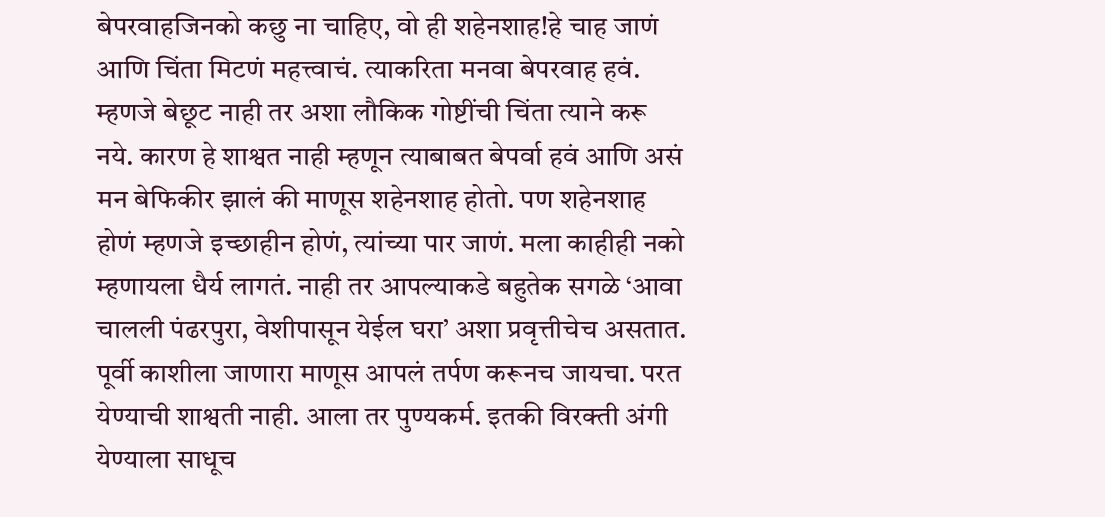बेपरवाहजिनको कछु ना चाहिए, वो ही शहेनशाह!हे चाह जाणं आणि चिंता मिटणं महत्त्वाचं. त्याकरिता मनवा बेपरवाह हवं. म्हणजे बेछूट नाही तर अशा लौकिक गोष्टींची चिंता त्याने करू नये. कारण हे शाश्वत नाही म्हणून त्याबाबत बेपर्वा हवं आणि असं मन बेफिकीर झालं की माणूस शहेनशाह होतो. पण शहेनशाह होणं म्हणजे इच्छाहीन होणं, त्यांच्या पार जाणं. मला काहीही नको म्हणायला धैर्य लागतं. नाही तर आपल्याकडे बहुतेक सगळे ‘आवा चालली पंढरपुरा, वेशीपासून येईल घरा’ अशा प्रवृत्तीचेच असतात. पूर्वी काशीला जाणारा माणूस आपलं तर्पण करूनच जायचा. परत येण्याची शाश्वती नाही. आला तर पुण्यकर्म. इतकी विरक्ती अंगी येण्याला साधूच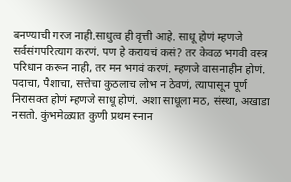बनण्याची गरज नाही.साधुत्व ही वृत्ती आहे. साधू होणं म्हणजे सर्वसंगपरित्याग करणं. पण हे करायचं कसं? तर केवळ भगवी वस्त्र परिधान करून नाही, तर मन भगवं करणं. म्हणजे वासनाहीन होणं. पदाचा, पैशाचा, सत्तेचा कुठलाच लोभ न ठेवणं, त्यापासून पूर्ण निरासक्त होणं म्हणजे साधू होणं. अशा साधूला मठ, संस्था, अखाडा नसतो. कुंभमेळ्यात कुणी प्रथम स्नान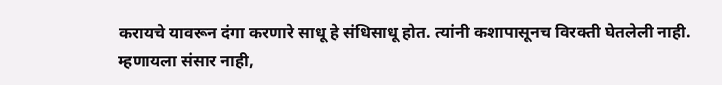करायचे यावरून दंगा करणारे साधू हे संधिसाधू होत. त्यांनी कशापासूनच विरक्ती घेतलेली नाही. म्हणायला संसार नाही,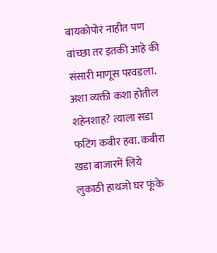बायकोपोरं नाहीत पण वांच्छा तर इतकी आहे की संसारी माणूस परवडला. अशा व्यक्ती कशा होतील शहेनशाह? त्याला सडा फटिंग कबीर हवा. कबीरा खडा बाजारमें लिये लुकाठी हाथजो घर फूंके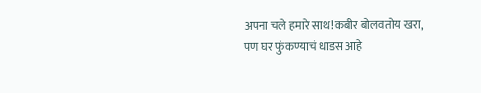अपना चले हमारे साथ!कबीर बोलवतोय खरा, पण घर फुंकण्याचं धाडस आहे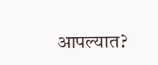आपल्यात?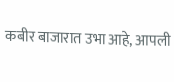कबीर बाजारात उभा आहे, आपली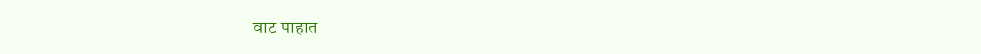वाट पाहात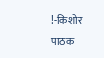!-किशोर पाठक